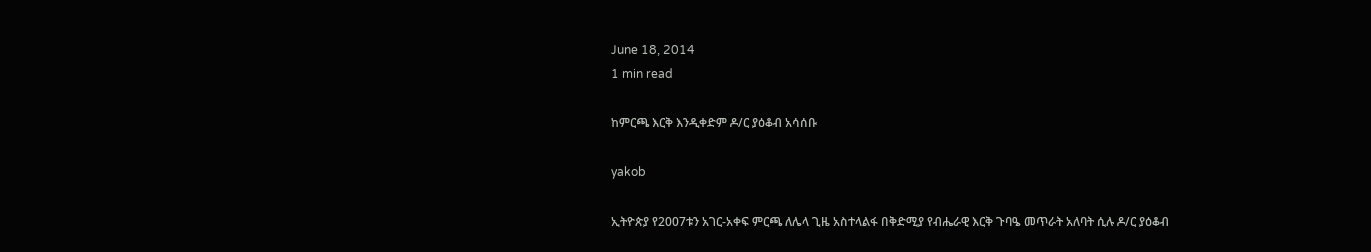June 18, 2014
1 min read

ከምርጫ እርቅ እንዲቀድም ዶ/ር ያዕቆብ አሳሰቡ

yakob

ኢትዮጵያ የ2007ቱን አገር-አቀፍ ምርጫ ለሌላ ጊዜ አስተላልፋ በቅድሚያ የብሔራዊ እርቅ ጉባዔ መጥራት አለባት ሲሉ ዶ/ር ያዕቆብ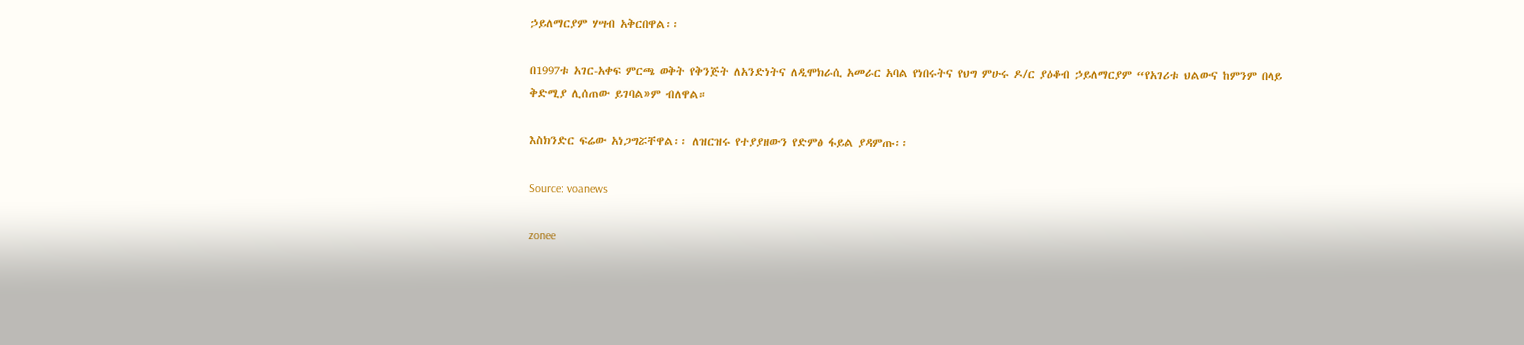ኃይለማርያም ሃሣብ አቅርበዋል፡፡

በ1997ቱ አገር-አቀፍ ምርጫ ወቅት የቅንጅት ለአንድነትና ለዲሞክራሲ አመራር አባል የነበሩትና የህግ ምሁሩ ዶ/ር ያዕቆብ ኃይለማርያም “የአገሪቱ ህልውና ከምንም በላይ ቅድሚያ ሊሰጠው ይገባል»ም ብለዋል።

እስክንድር ፍሬው አነጋግሯቸዋል፡፡ ለዝርዝሩ የተያያዘውን የድምፅ ፋይል ያዳምጡ፡፡

Source: voanews

zonee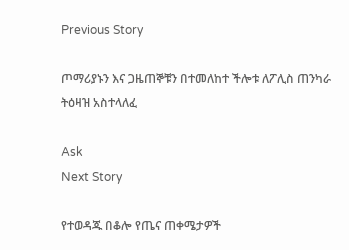Previous Story

ጦማሪያኑን እና ጋዜጠኞቹን በተመለከተ ችሎቱ ለፖሊስ ጠንካራ ትዕዛዝ አስተላለፈ

Ask
Next Story

የተወዳጁ በቆሎ የጤና ጠቀሜታዎች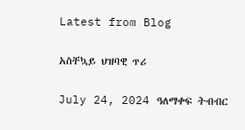Latest from Blog

አስቸኳይ ህዝባዊ ጥሪ

July 24, 2024 ዓለማቀፍ ትብብር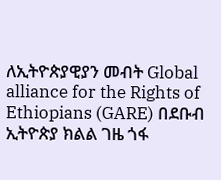ለኢትዮጵያዊያን መብት Global alliance for the Rights of Ethiopians (GARE) በደቡብ ኢትዮጵያ ክልል ገዜ ጎፋ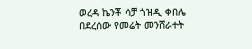ወረዳ ኬንቾ ሳቻ ጎዝዲ ቀበሌ በደረሰው የመሬት መንሸራተት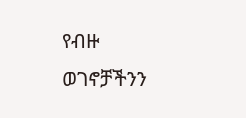የብዙ ወገኖቻችንን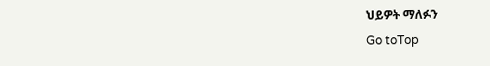ህይዎት ማለፉን
Go toTop